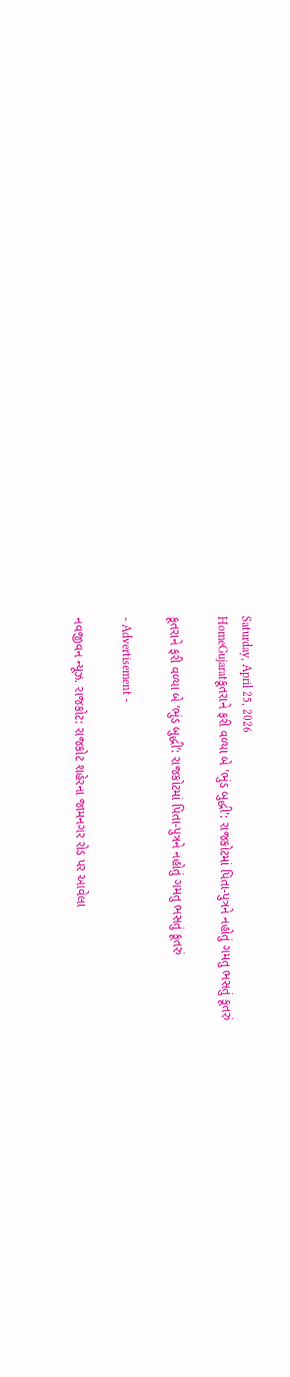Saturday, April 25, 2026
HomeGujaratકૂતરાને ફરી વળ્યા બે 'ભુંડ બુદ્ધી': રાજકોટમાં પિતા-પુત્રને નહોતું ગમતુ ભસતું કૂતરું

કૂતરાને ફરી વળ્યા બે ‘ભુંડ બુદ્ધી’: રાજકોટમાં પિતા-પુત્રને નહોતું ગમતુ ભસતું કૂતરું

- Advertisement -

નવજીવન ન્યૂઝ. રાજકોટ: રાજકોટ શહેરના જામનગર રોડ પર આવેલા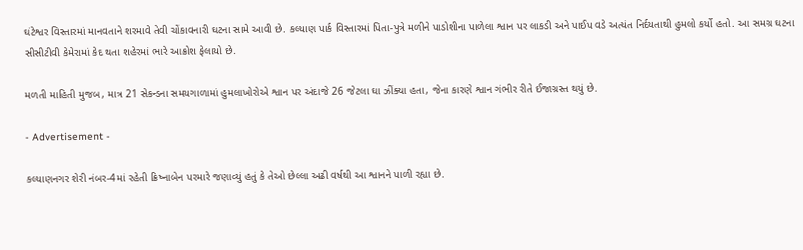ઘંટેશ્વર વિસ્તારમાં માનવતાને શરમાવે તેવી ચોંકાવનારી ઘટના સામે આવી છે. કલ્યાણ પાર્ક વિસ્તારમાં પિતા-પુત્રે મળીને પાડોશીના પાળેલા શ્વાન પર લાકડી અને પાઈપ વડે અત્યંત નિર્દયતાથી હુમલો કર્યો હતો. આ સમગ્ર ઘટના સીસીટીવી કેમેરામાં કેદ થતા શહેરમાં ભારે આક્રોશ ફેલાયો છે.

મળતી માહિતી મુજબ, માત્ર 21 સેકન્ડના સમયગાળામાં હુમલાખોરોએ શ્વાન પર અંદાજે 26 જેટલા ઘા ઝીંક્યા હતા, જેના કારણે શ્વાન ગંભીર રીતે ઈજાગ્રસ્ત થયું છે.

- Advertisement -

કલ્યાણનગર શેરી નંબર-4માં રહેતી ક્રિષ્નાબેન પરમારે જણાવ્યું હતું કે તેઓ છેલ્લા અઢી વર્ષથી આ શ્વાનને પાળી રહ્યા છે.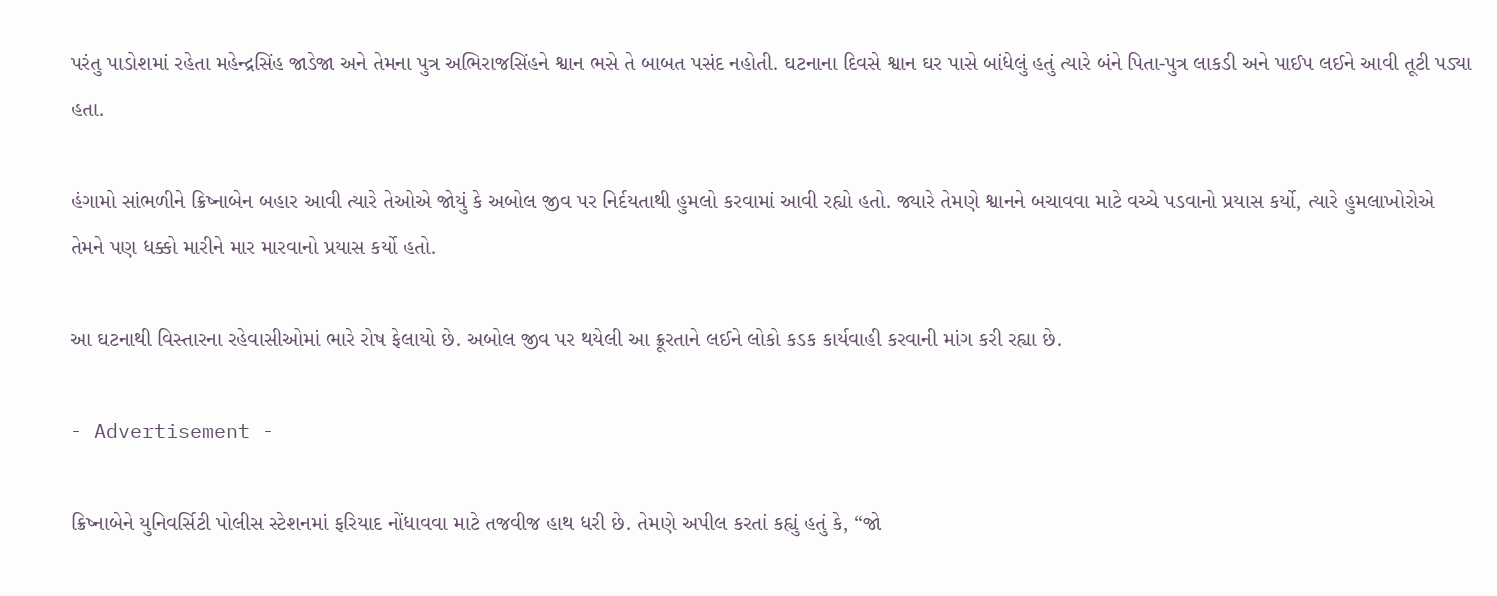પરંતુ પાડોશમાં રહેતા મહેન્દ્રસિંહ જાડેજા અને તેમના પુત્ર અભિરાજસિંહને શ્વાન ભસે તે બાબત પસંદ નહોતી. ઘટનાના દિવસે શ્વાન ઘર પાસે બાંધેલું હતું ત્યારે બંને પિતા-પુત્ર લાકડી અને પાઈપ લઈને આવી તૂટી પડ્યા હતા.

હંગામો સાંભળીને ક્રિષ્નાબેન બહાર આવી ત્યારે તેઓએ જોયું કે અબોલ જીવ પર નિર્દયતાથી હુમલો કરવામાં આવી રહ્યો હતો. જ્યારે તેમણે શ્વાનને બચાવવા માટે વચ્ચે પડવાનો પ્રયાસ કર્યો, ત્યારે હુમલાખોરોએ તેમને પણ ધક્કો મારીને માર મારવાનો પ્રયાસ કર્યો હતો.

આ ઘટનાથી વિસ્તારના રહેવાસીઓમાં ભારે રોષ ફેલાયો છે. અબોલ જીવ પર થયેલી આ ક્રૂરતાને લઈને લોકો કડક કાર્યવાહી કરવાની માંગ કરી રહ્યા છે.

- Advertisement -

ક્રિષ્નાબેને યુનિવર્સિટી પોલીસ સ્ટેશનમાં ફરિયાદ નોંધાવવા માટે તજવીજ હાથ ધરી છે. તેમણે અપીલ કરતાં કહ્યું હતું કે, “જો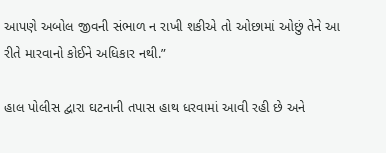આપણે અબોલ જીવની સંભાળ ન રાખી શકીએ તો ઓછામાં ઓછું તેને આ રીતે મારવાનો કોઈને અધિકાર નથી.”

હાલ પોલીસ દ્વારા ઘટનાની તપાસ હાથ ધરવામાં આવી રહી છે અને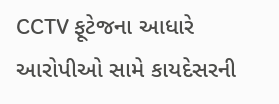CCTV ફૂટેજના આધારે આરોપીઓ સામે કાયદેસરની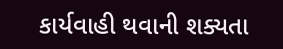કાર્યવાહી થવાની શક્યતા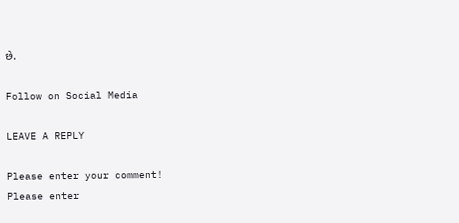છે.

Follow on Social Media

LEAVE A REPLY

Please enter your comment!
Please enter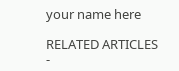your name here

RELATED ARTICLES
-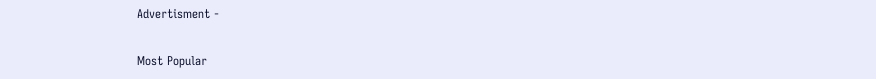Advertisment -

Most Popular